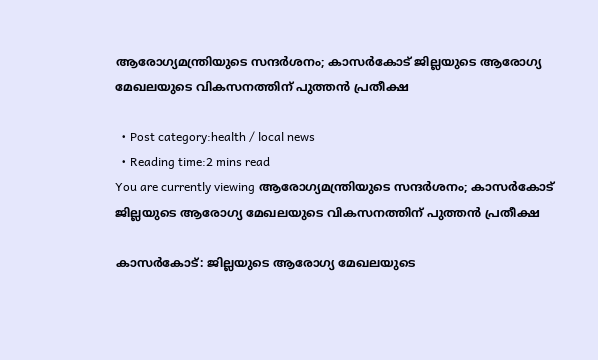ആരോഗ്യമന്ത്രിയുടെ സന്ദർശനം; കാസർകോട് ജില്ലയുടെ ആരോഗ്യ മേഖലയുടെ വികസനത്തിന് പുത്തന്‍ പ്രതീക്ഷ

  • Post category:health / local news
  • Reading time:2 mins read
You are currently viewing ആരോഗ്യമന്ത്രിയുടെ സന്ദർശനം; കാസർകോട് ജില്ലയുടെ ആരോഗ്യ മേഖലയുടെ വികസനത്തിന് പുത്തന്‍ പ്രതീക്ഷ

കാസർകോട്: ജില്ലയുടെ ആരോഗ്യ മേഖലയുടെ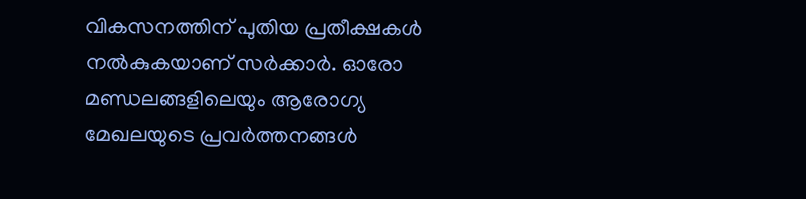വികസനത്തിന് പുതിയ പ്രതീക്ഷകള്‍ നല്‍കുകയാണ് സര്‍ക്കാര്‍. ഓരോ മണ്ഡലങ്ങളിലെയും ആരോഗ്യ മേഖലയുടെ പ്രവര്‍ത്തനങ്ങള്‍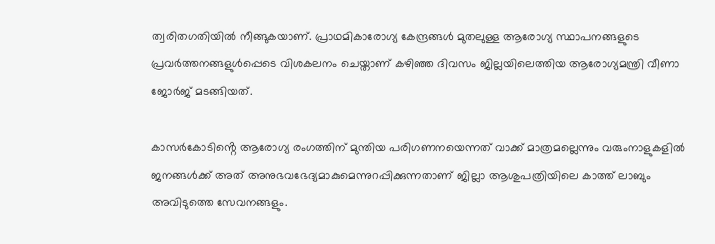ത്വരിതഗതിയില്‍ നീങ്ങുകയാണ്. പ്രാഥമികാരോഗ്യ കേന്ദ്രങ്ങള്‍ മുതലുള്ള ആരോഗ്യ സ്ഥാപനങ്ങളുടെ പ്രവര്‍ത്തനങ്ങളുള്‍പ്പെടെ വിശകലനം ചെയ്താണ് കഴിഞ്ഞ ദിവസം ജില്ലയിലെത്തിയ ആരോഗ്യമന്ത്രി വീണാ ജോര്‍ജ് മടങ്ങിയത്.

കാസര്‍കോടിൻ്റെ ആരോഗ്യ രംഗത്തിന് മുന്തിയ പരിഗണനയെന്നത് വാക്ക് മാത്രമല്ലെന്നും വരുംനാളുകളില്‍ ജനങ്ങള്‍ക്ക് അത് അനുഭവഭേദ്യമാകുമെന്നുറപ്പിക്കുന്നതാണ് ജില്ലാ ആശുപത്രിയിലെ കാത്ത് ലാബും അവിടുത്തെ സേവനങ്ങളും.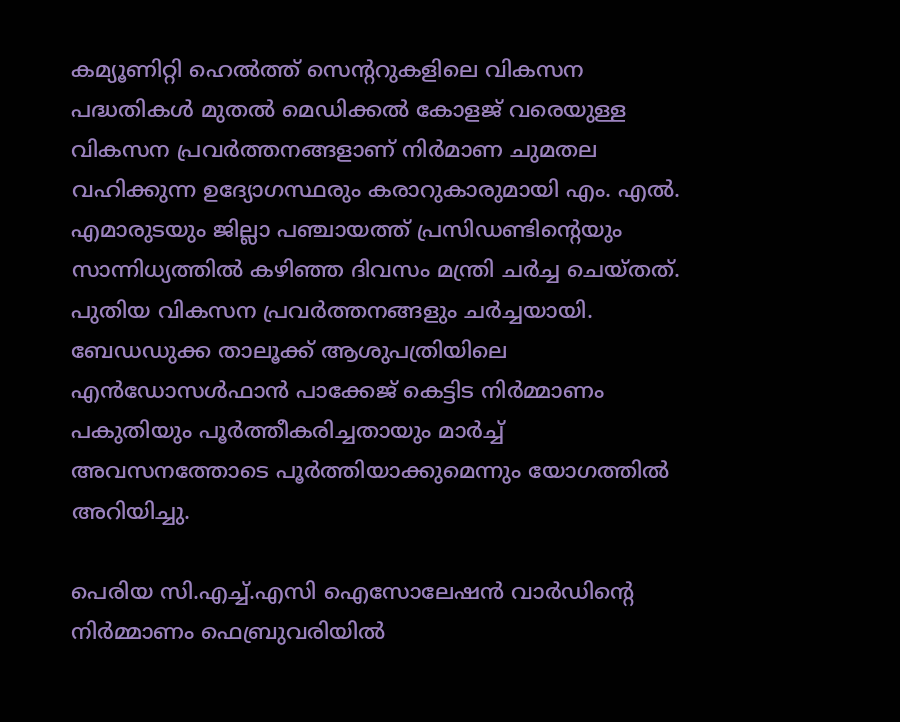കമ്യൂണിറ്റി ഹെല്‍ത്ത് സെന്ററുകളിലെ വികസന പദ്ധതികള്‍ മുതല്‍ മെഡിക്കല്‍ കോളജ് വരെയുള്ള വികസന പ്രവര്‍ത്തനങ്ങളാണ് നിര്‍മാണ ചുമതല വഹിക്കുന്ന ഉദ്യോഗസ്ഥരും കരാറുകാരുമായി എം. എല്‍. എമാരുടയും ജില്ലാ പഞ്ചായത്ത് പ്രസിഡണ്ടിൻ്റെയും സാന്നിധ്യത്തില്‍ കഴിഞ്ഞ ദിവസം മന്ത്രി ചര്‍ച്ച ചെയ്തത്. പുതിയ വികസന പ്രവര്‍ത്തനങ്ങളും ചര്‍ച്ചയായി. ബേഡഡുക്ക താലൂക്ക് ആശുപത്രിയിലെ എന്‍ഡോസള്‍ഫാന്‍ പാക്കേജ് കെട്ടിട നിര്‍മ്മാണം പകുതിയും പൂര്‍ത്തീകരിച്ചതായും മാര്‍ച്ച് അവസനത്തോടെ പൂര്‍ത്തിയാക്കുമെന്നും യോഗത്തില്‍ അറിയിച്ചു.

പെരിയ സി.എച്ച്.എസി ഐസോലേഷന്‍ വാര്‍ഡിൻ്റെ നിര്‍മ്മാണം ഫെബ്രുവരിയില്‍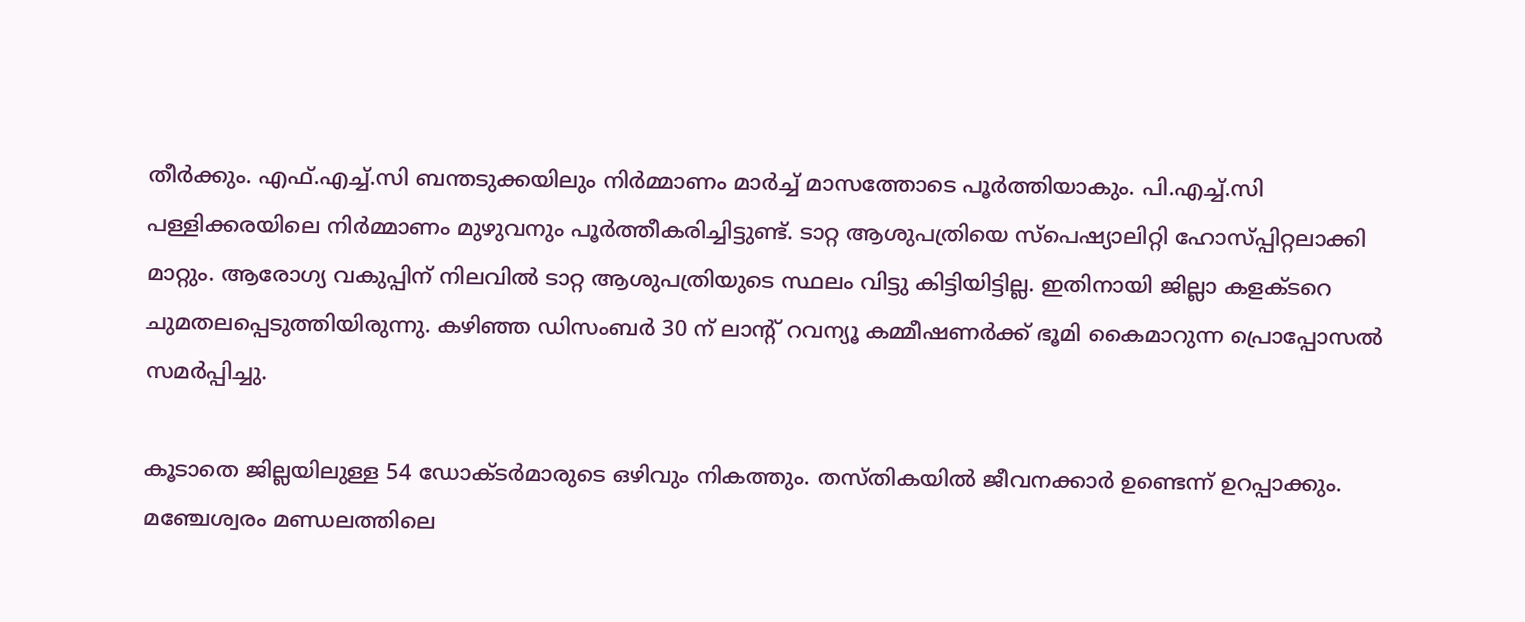തീര്‍ക്കും. എഫ്.എച്ച്.സി ബന്തടുക്കയിലും നിര്‍മ്മാണം മാര്‍ച്ച് മാസത്തോടെ പൂര്‍ത്തിയാകും. പി.എച്ച്.സി പള്ളിക്കരയിലെ നിര്‍മ്മാണം മുഴുവനും പൂര്‍ത്തീകരിച്ചിട്ടുണ്ട്. ടാറ്റ ആശുപത്രിയെ സ്‌പെഷ്യാലിറ്റി ഹോസ്പ്പിറ്റലാക്കി മാറ്റും. ആരോഗ്യ വകുപ്പിന് നിലവില്‍ ടാറ്റ ആശുപത്രിയുടെ സ്ഥലം വിട്ടു കിട്ടിയിട്ടില്ല. ഇതിനായി ജില്ലാ കളക്ടറെ ചുമതലപ്പെടുത്തിയിരുന്നു. കഴിഞ്ഞ ഡിസംബര്‍ 30 ന് ലാന്റ് റവന്യൂ കമ്മീഷണര്‍ക്ക് ഭൂമി കൈമാറുന്ന പ്രൊപ്പോസല്‍ സമര്‍പ്പിച്ചു.

കൂടാതെ ജില്ലയിലുള്ള 54 ഡോക്ടര്‍മാരുടെ ഒഴിവും നികത്തും. തസ്തികയില്‍ ജീവനക്കാര്‍ ഉണ്ടെന്ന് ഉറപ്പാക്കും. മഞ്ചേശ്വരം മണ്ഡലത്തിലെ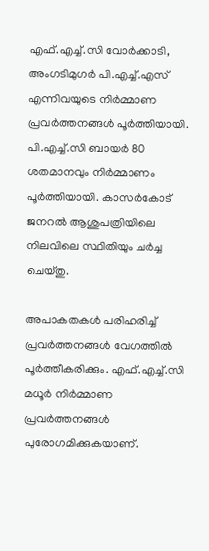എഫ്.എച്ച്.സി വോര്‍ക്കാടി, അംഗടിമുഗര്‍ പി.എച്ച്.എസ് എന്നിവയുടെ നിര്‍മ്മാണ പ്രവര്‍ത്തനങ്ങള്‍ പൂര്‍ത്തിയായി. പി.എച്ച്.സി ബായര്‍ 80 ശതമാനവും നിര്‍മ്മാണം പൂര്‍ത്തിയായി. കാസര്‍കോട് ജനറല്‍ ആശുപത്രിയിലെ നിലവിലെ സ്ഥിതിയും ചര്‍ച്ച ചെയ്തു.

അപാകതകള്‍ പരിഹരിച്ച് പ്രവര്‍ത്തനങ്ങള്‍ വേഗത്തില്‍ പൂര്‍ത്തീകരിക്കും. എഫ്.എച്ച്.സി മധൂര്‍ നിര്‍മ്മാണ പ്രവര്‍ത്തനങ്ങള്‍ പുരോഗമിക്കുകയാണ്.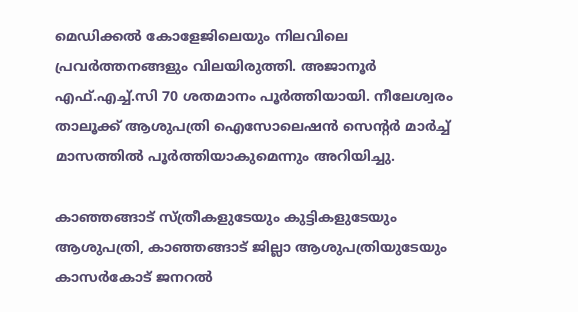മെഡിക്കല്‍ കോളേജിലെയും നിലവിലെ പ്രവര്‍ത്തനങ്ങളും വിലയിരുത്തി. അജാനൂര്‍ എഫ്.എച്ച്.സി 70 ശതമാനം പൂര്‍ത്തിയായി. നീലേശ്വരം താലൂക്ക് ആശുപത്രി ഐസോലെഷന്‍ സെന്റര്‍ മാര്‍ച്ച് മാസത്തില്‍ പൂര്‍ത്തിയാകുമെന്നും അറിയിച്ചു.

കാഞ്ഞങ്ങാട് സ്ത്രീകളുടേയും കുട്ടികളുടേയും ആശുപത്രി, കാഞ്ഞങ്ങാട് ജില്ലാ ആശുപത്രിയുടേയും കാസര്‍കോട് ജനറല്‍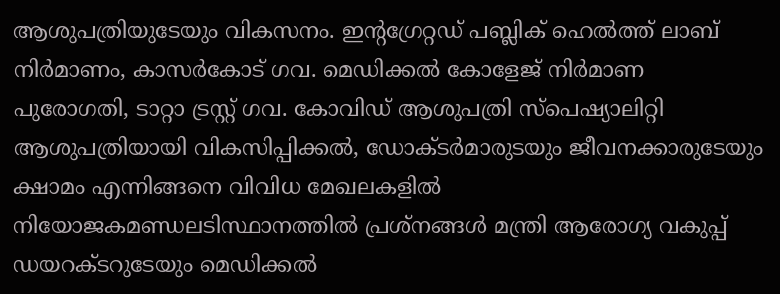ആശുപത്രിയുടേയും വികസനം. ഇന്റഗ്രേറ്റഡ് പബ്ലിക് ഹെല്‍ത്ത് ലാബ് നിര്‍മാണം, കാസര്‍കോട് ഗവ. മെഡിക്കല്‍ കോളേജ് നിര്‍മാണ പുരോഗതി, ടാറ്റാ ട്രസ്റ്റ് ഗവ. കോവിഡ് ആശുപത്രി സ്‌പെഷ്യാലിറ്റി ആശുപത്രിയായി വികസിപ്പിക്കല്‍, ഡോക്ടര്‍മാരുടയും ജീവനക്കാരുടേയും ക്ഷാമം എന്നിങ്ങനെ വിവിധ മേഖലകളില്‍ നിയോജകമണ്ഡലടിസ്ഥാനത്തില്‍ പ്രശ്‌നങ്ങള്‍ മന്ത്രി ആരോഗ്യ വകുപ്പ് ഡയറക്ടറുടേയും മെഡിക്കല്‍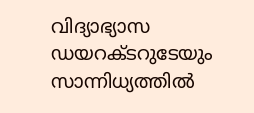വിദ്യാഭ്യാസ ഡയറക്ടറുടേയും സാന്നിധ്യത്തില്‍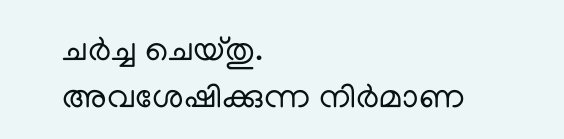ചര്‍ച്ച ചെയ്തു. അവശേഷിക്കുന്ന നിര്‍മാണ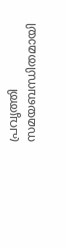പ്രവൃത്തി സമയബന്ധിതമായി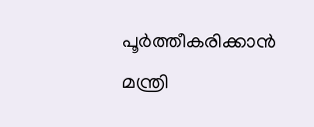പൂര്‍ത്തീകരിക്കാന്‍ മന്ത്രി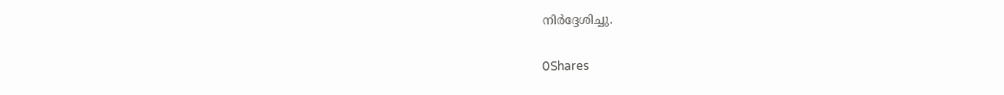നിര്‍ദ്ദേശിച്ചു.

0Shares